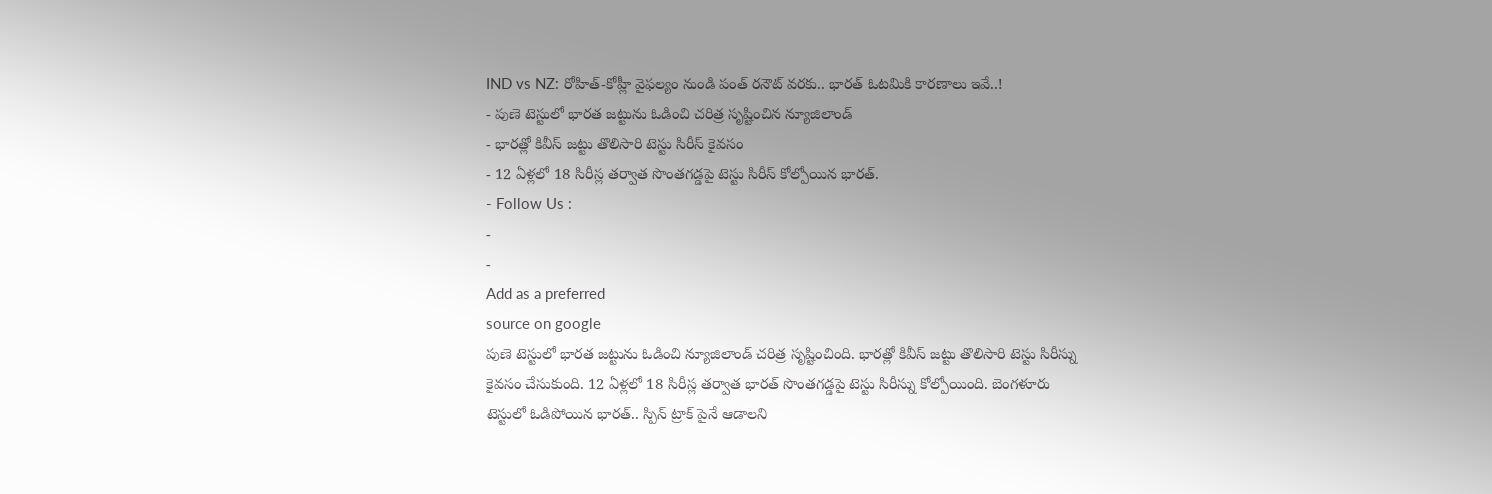IND vs NZ: రోహిత్-కోహ్లీ వైఫల్యం నుండి పంత్ రనౌట్ వరకు.. భారత్ ఓటమికి కారణాలు ఇవే..!
- పుణె టెస్టులో భారత జట్టును ఓడించి చరిత్ర సృష్టించిన న్యూజిలాండ్
- భారత్లో కివీస్ జట్టు తొలిసారి టెస్టు సిరీస్ కైవసం
- 12 ఏళ్లలో 18 సిరీస్ల తర్వాత సొంతగడ్డపై టెస్టు సిరీస్ కోల్పోయిన భారత్.
- Follow Us :
-
-
Add as a preferred
source on google
పుణె టెస్టులో భారత జట్టును ఓడించి న్యూజిలాండ్ చరిత్ర సృష్టించింది. భారత్లో కివీస్ జట్టు తొలిసారి టెస్టు సిరీస్ను కైవసం చేసుకుంది. 12 ఏళ్లలో 18 సిరీస్ల తర్వాత భారత్ సొంతగడ్డపై టెస్టు సిరీస్ను కోల్పోయింది. బెంగళూరు టెస్టులో ఓడిపోయిన భారత్.. స్పిన్ ట్రాక్ పైనే ఆడాలని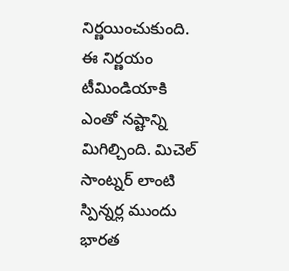నిర్ణయించుకుంది. ఈ నిర్ణయం టీమిండియాకి ఎంతో నష్టాన్ని మిగిల్చింది. మిచెల్ సాంట్నర్ లాంటి స్పిన్నర్ల ముందు భారత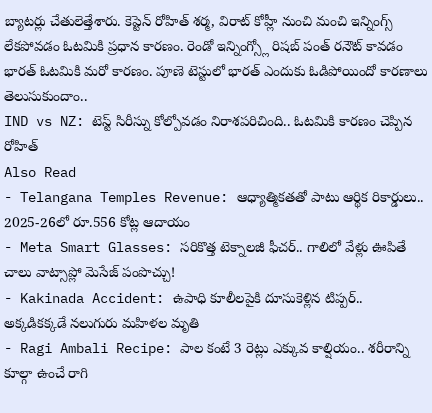బ్యాటర్లు చేతులెత్తేశారు. కెప్టెన్ రోహిత్ శర్మ, విరాట్ కోహ్లీ నుంచి మంచి ఇన్నింగ్స్ లేకపోవడం ఓటమికి ప్రధాన కారణం. రెండో ఇన్నింగ్స్లో రిషబ్ పంత్ రనౌట్ కావడం భారత్ ఓటమికి మరో కారణం. పూణె టెస్టులో భారత్ ఎందుకు ఓడిపోయిందో కారణాలు తెలుసుకుందాం..
IND vs NZ: టెస్ట్ సిరీస్ను కోల్పోవడం నిరాశపరిచింది.. ఓటమికి కారణం చెప్పిన రోహిత్
Also Read
- Telangana Temples Revenue: ఆధ్యాత్మికతతో పాటు ఆర్థిక రికార్డులు.. 2025-26లో రూ.556 కోట్ల ఆదాయం
- Meta Smart Glasses: సరికొత్త టెక్నాలజీ ఫీచర్.. గాలిలో వేళ్లు ఊపితే చాలు వాట్సాప్లో మెసేజ్ పంపొచ్చు!
- Kakinada Accident: ఉపాధి కూలీలపైకి దూసుకెళ్లిన టిప్పర్.. అక్కడికక్కడే నలుగురు మహిళల మృతి
- Ragi Ambali Recipe: పాల కంటే 3 రెట్లు ఎక్కువ కాల్షియం.. శరీరాన్ని కూల్గా ఉంచే రాగి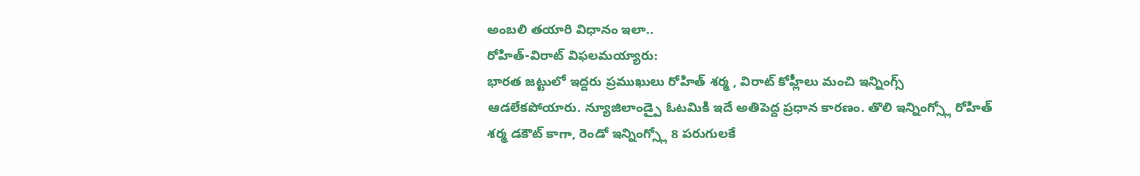అంబలి తయారి విధానం ఇలా..
రోహిత్-విరాట్ విఫలమయ్యారు:
భారత జట్టులో ఇద్దరు ప్రముఖులు రోహిత్ శర్మ , విరాట్ కోహ్లీలు మంచి ఇన్నింగ్స్ ఆడలేకపోయారు. న్యూజిలాండ్పై ఓటమికి ఇదే అతిపెద్ద ప్రధాన కారణం. తొలి ఇన్నింగ్స్లో రోహిత్ శర్మ డకౌట్ కాగా, రెండో ఇన్నింగ్స్లో 8 పరుగులకే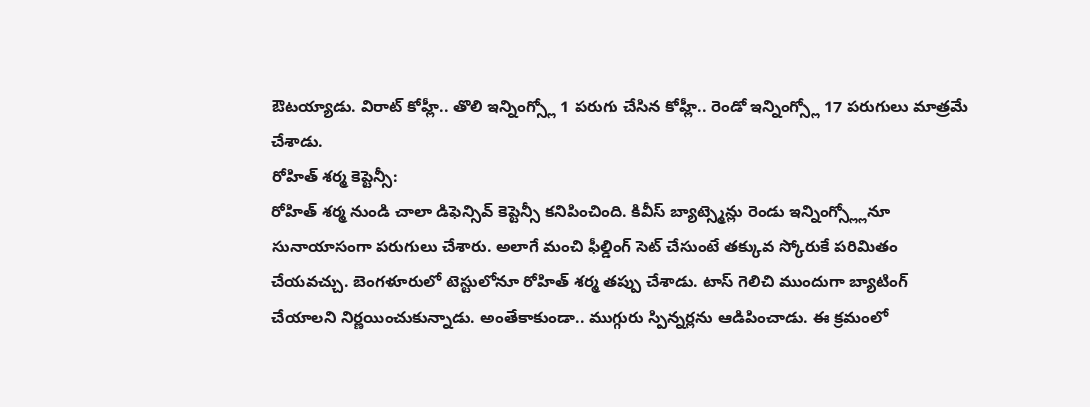ఔటయ్యాడు. విరాట్ కోహ్లీ.. తొలి ఇన్నింగ్స్లో 1 పరుగు చేసిన కోహ్లీ.. రెండో ఇన్నింగ్స్లో 17 పరుగులు మాత్రమే చేశాడు.
రోహిత్ శర్మ కెప్టెన్సీ:
రోహిత్ శర్మ నుండి చాలా డిఫెన్సివ్ కెప్టెన్సీ కనిపించింది. కివీస్ బ్యాట్స్మెన్లు రెండు ఇన్నింగ్స్ల్లోనూ సునాయాసంగా పరుగులు చేశారు. అలాగే మంచి ఫీల్డింగ్ సెట్ చేసుంటే తక్కువ స్కోరుకే పరిమితం చేయవచ్చు. బెంగళూరులో టెస్టులోనూ రోహిత్ శర్మ తప్పు చేశాడు. టాస్ గెలిచి ముందుగా బ్యాటింగ్ చేయాలని నిర్ణయించుకున్నాడు. అంతేకాకుండా.. ముగ్గురు స్పిన్నర్లను ఆడిపించాడు. ఈ క్రమంలో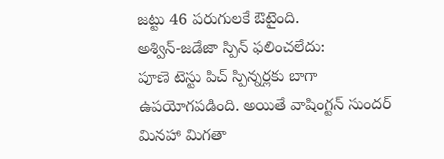జట్టు 46 పరుగులకే ఔటైంది.
అశ్విన్-జడేజా స్పిన్ ఫలించలేదు:
పూణె టెస్టు పిచ్ స్పిన్నర్లకు బాగా ఉపయోగపడింది. అయితే వాషింగ్టన్ సుందర్ మినహా మిగతా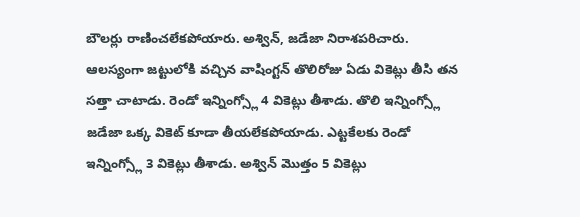బౌలర్లు రాణించలేకపోయారు. అశ్విన్, జడేజా నిరాశపరిచారు. ఆలస్యంగా జట్టులోకి వచ్చిన వాషింగ్టన్ తొలిరోజు ఏడు వికెట్లు తీసి తన సత్తా చాటాడు. రెండో ఇన్నింగ్స్లో 4 వికెట్లు తీశాడు. తొలి ఇన్నింగ్స్లో జడేజా ఒక్క వికెట్ కూడా తీయలేకపోయాడు. ఎట్టకేలకు రెండో ఇన్నింగ్స్లో 3 వికెట్లు తీశాడు. అశ్విన్ మొత్తం 5 వికెట్లు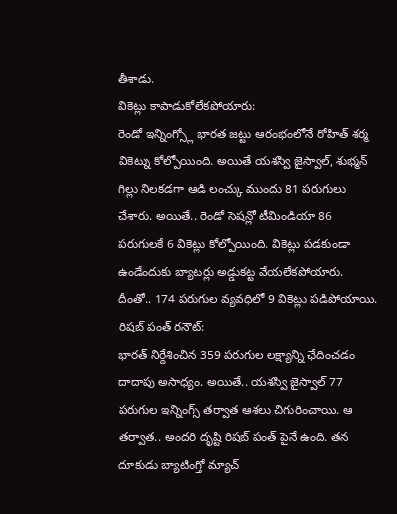తీశాడు.
వికెట్లు కాపాడుకోలేకపోయారు:
రెండో ఇన్నింగ్స్లో భారత జట్టు ఆరంభంలోనే రోహిత్ శర్మ వికెట్ను కోల్పోయింది. అయితే యశస్వి జైస్వాల్, శుభ్మన్ గిల్లు నిలకడగా ఆడి లంచ్కు ముందు 81 పరుగులు చేశారు. అయితే.. రెండో సెషన్లో టీమిండియా 86 పరుగులకే 6 వికెట్లు కోల్పోయింది. వికెట్లు పడకుండా ఉండేందుకు బ్యాటర్లు అడ్డుకట్ట వేయలేకపోయారు. దీంతో.. 174 పరుగుల వ్యవధిలో 9 వికెట్లు పడిపోయాయి.
రిషబ్ పంత్ రనౌట్:
భారత్ నిర్దేశించిన 359 పరుగుల లక్ష్యాన్ని ఛేదించడం దాదాపు అసాధ్యం. అయితే.. యశస్వి జైస్వాల్ 77 పరుగుల ఇన్నింగ్స్ తర్వాత ఆశలు చిగురించాయి. ఆ తర్వాత.. అందరి దృష్టి రిషబ్ పంత్ పైనే ఉంది. తన దూకుడు బ్యాటింగ్తో మ్యాచ్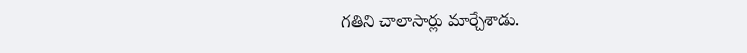గతిని చాలాసార్లు మార్చేశాడు.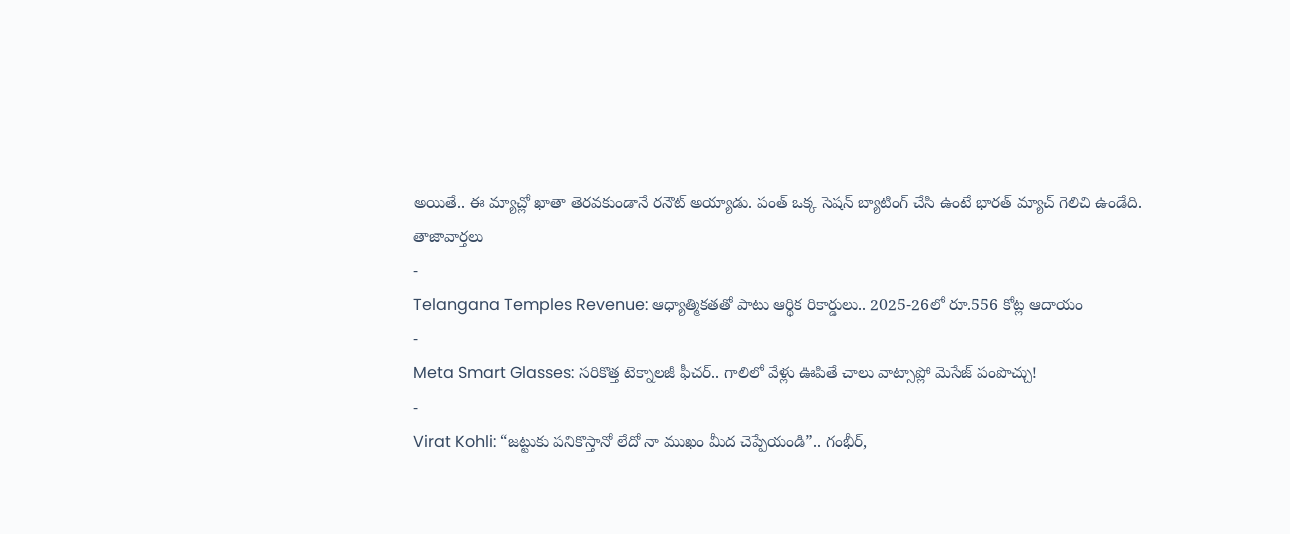అయితే.. ఈ మ్యాచ్లో ఖాతా తెరవకుండానే రనౌట్ అయ్యాడు. పంత్ ఒక్క సెషన్ బ్యాటింగ్ చేసి ఉంటే భారత్ మ్యాచ్ గెలిచి ఉండేది.
తాజావార్తలు
-
Telangana Temples Revenue: ఆధ్యాత్మికతతో పాటు ఆర్థిక రికార్డులు.. 2025-26లో రూ.556 కోట్ల ఆదాయం
-
Meta Smart Glasses: సరికొత్త టెక్నాలజీ ఫీచర్.. గాలిలో వేళ్లు ఊపితే చాలు వాట్సాప్లో మెసేజ్ పంపొచ్చు!
-
Virat Kohli: “జట్టుకు పనికొస్తానో లేదో నా ముఖం మీద చెప్పేయండి”.. గంభీర్,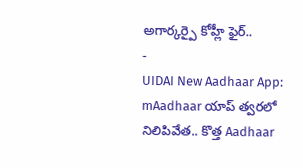అగార్కర్పై కోహ్లీ ఫైర్..
-
UIDAI New Aadhaar App: mAadhaar యాప్ త్వరలో నిలిపివేత.. కొత్త Aadhaar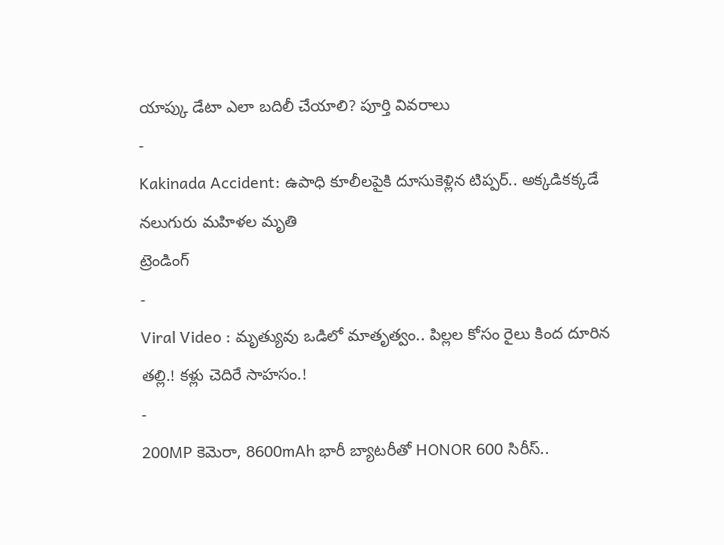యాప్కు డేటా ఎలా బదిలీ చేయాలి? పూర్తి వివరాలు
-
Kakinada Accident: ఉపాధి కూలీలపైకి దూసుకెళ్లిన టిప్పర్.. అక్కడికక్కడే నలుగురు మహిళల మృతి
ట్రెండింగ్
-
Viral Video : మృత్యువు ఒడిలో మాతృత్వం.. పిల్లల కోసం రైలు కింద దూరిన తల్లి.! కళ్లు చెదిరే సాహసం.!
-
200MP కెమెరా, 8600mAh భారీ బ్యాటరీతో HONOR 600 సిరీస్..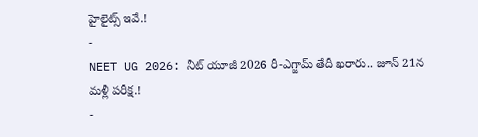హైలైట్స్ ఇవే.!
-
NEET UG 2026: నీట్ యూజీ 2026 రీ-ఎగ్జామ్ తేదీ ఖరారు.. జూన్ 21న మళ్లీ పరీక్ష.!
-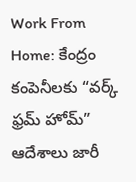Work From Home: కేంద్రం కంపెనీలకు “వర్క్ ఫ్రమ్ హోమ్” ఆదేశాలు జారీ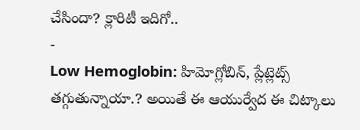చేసిందా? క్లారిటీ ఇదిగో..
-
Low Hemoglobin: హిమోగ్లోబిన్, ప్లేట్లెట్స్ తగ్గుతున్నాయా.? అయితే ఈ ఆయుర్వేద ఈ చిట్కాలు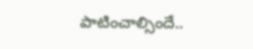పాటించాల్సిందే..